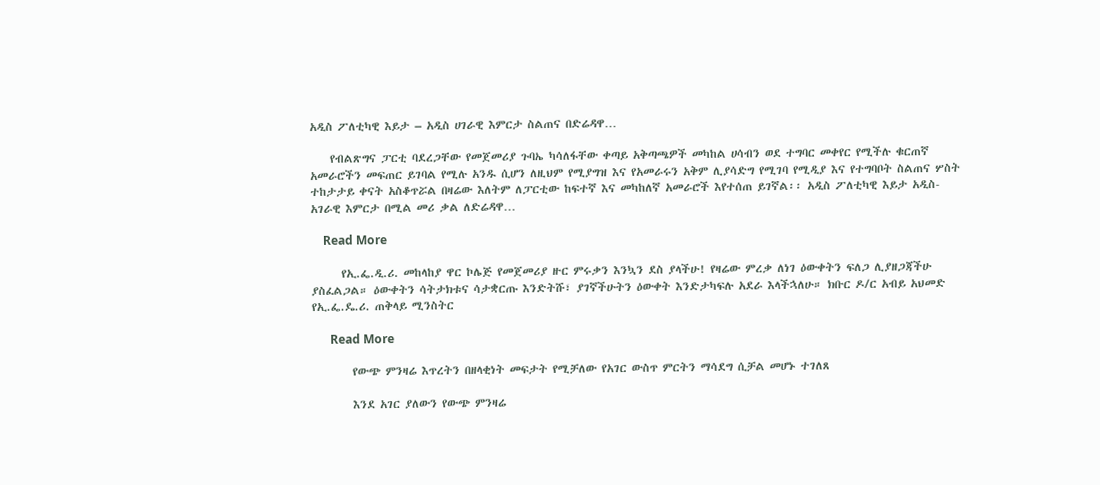አዲስ ፖለቲካዊ እይታ – አዲስ ሀገራዊ እምርታ ስልጠና በድሬዳዋ…

    የብልጽግና ፓርቲ ባደረጋቸው የመጀመሪያ ጉባኤ ካሳለፋቸው ቀጣይ አቅጣጫዎች መካከል ሀሳብን ወደ ተግባር መቀየር የሚችሉ ቁርጠኛ አመራሮችን መፍጠር ይገባል የሚሉ አንዱ ሲሆን ለዚህም የሚያግዝ እና የአመራሩን አቅም ሊያሳድግ የሚገባ የሚዲያ እና የተግባቦት ስልጠና ሦስት ተከታታይ ቀናት አስቆጥሯል በዛሬው እለትም ለፓርቲው ከፍተኛ እና መካከለኛ አመራሮች እየተሰጠ ይገኛል፡፡ አዲስ ፖለቲካዊ እይታ አዲስ- አገራዊ እምርታ በሚል መሪ ቃል ለድሬዳዋ…

    Read More

      የኢ.ፌ.ዲ.ሪ. መከላከያ ዋር ኮሌጅ የመጀመሪያ ዙር ምሩቃን እንኳን ደስ ያላችሁ! የዛሬው ምረቃ ለነገ ዕውቀትን ፍለጋ ሊያዘጋጃችሁ ያስፈልጋል። ዕውቀትን ሳትታክቱና ሳታቋርጡ እንድትሹ፣ ያገኛችሁትን ዕውቀት እንድታካፍሉ አደራ እላችኋለሁ። ክቡር ዶ/ር አብይ አህመድ የኢ.ፌ.ዴ.ሪ. ጠቅላይ ሚንስትር

      Read More

        የውጭ ምንዛሬ እጥረትን በዘላቂነት መፍታት የሚቻለው የአገር ውስጥ ምርትን ማሳደግ ሲቻል መሆኑ ተገለጸ

        እንደ አገር ያለውን የውጭ ምንዛሬ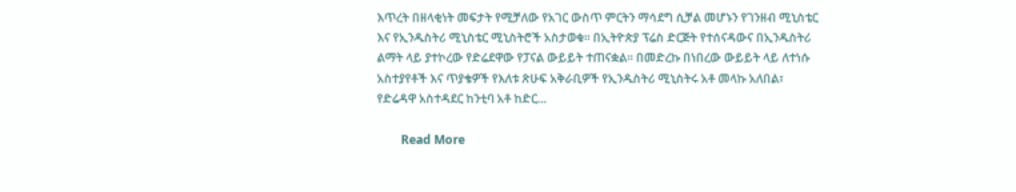እጥረት በዘላቂነት መፍታት የሚቻለው የአገር ውስጥ ምርትን ማሳደግ ሲቻል መሆኑን የገንዘብ ሚኒስቴር እና የኢንዱስትሪ ሚኒስቴር ሚኒስትሮች አስታወቁ። በኢትዮጵያ ፕሬስ ድርጅት የተሰናዳውና በኢንዱስትሪ ልማት ላይ ያተኮረው የድሬደዋው የፓናል ውይይት ተጠናቋል። በመድረኩ በነበረው ውይይት ላይ ለተነሱ አስተያየቶች እና ጥያቄዎች የእለቱ ጽሁፍ አቅራቢዎች የኢንዱስትሪ ሚኒስትሩ አቶ መላኩ አለበል፣ የድሬዳዋ አስተዳደር ከንቲባ አቶ ከድር…

        Read More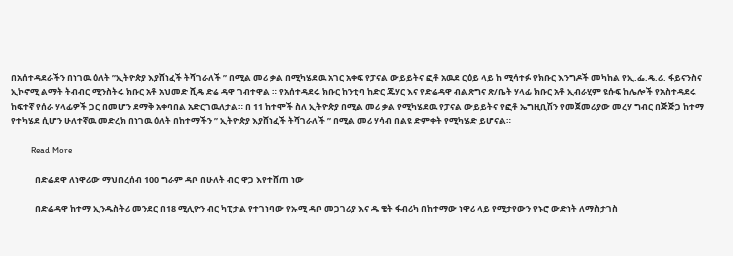በአሰተዳደራችን በነገዉ ዕለት ”ኢትዮጵያ እያሸነፈች ትሻገራለች ” በሚል መሪ ቃል በሚካሄደዉ አገር አቀፍ የፓናል ውይይትና ፎቶ አዉደ ርዕይ ላይ ከ ሚሳተፉ የክቡር እንግዶች መካከል የኢ.ፌ.ዴ.ሪ. ፋይናንስና ኢኮኖሚ ልማት ትብብር ሚንስትሩ ክቡር አቶ አህመድ ሺዴ ድሬ ዳዋ ገብተዋል ። የአሰተዳደሩ ክቡር ከንቲባ ከድር ጁሃር እና የድሬዳዋ ብልጽግና ጽ/ቤት ሃላፊ ክቡር አቶ ኢብራሂም ዩሱፍ ከሌሎች የአስተዳደሩ ከፍተኛ የሰራ ሃላፊዎች ጋር በመሆን ደማቅ አቀባበል አድርገዉለታል። በ 11 ከተሞች ስለ ኢትዮጵያ በሚል መሪ ቃል የሚካሄደዉ የፓናል ውይይትና የፎቶ ኤግዚቢሽን የመጀመሪያው መረሃ ግብር በጅጅጋ ከተማ የተካሄደ ሲሆን ሁለተኛዉ መድረክ በነገዉ ዕለት በከተማችን ” ኢትዮጵያ እያሸነፈች ትሻገራለች ” በሚል መሪ ሃሳብ በልዩ ድምቀት የሚካሄድ ይሆናል።

          Read More

            በድሬደዋ ለነዋሪው ማህበረሰብ 100 ግራም ዳቦ በሁለት ብር ዋጋ እየተሸጠ ነው

            በድሬዳዋ ከተማ ኢንዱስትሪ መንደር በ18 ሚሊዮን ብር ካፒታል የተገነባው የኡሚ ዳቦ መጋገሪያ እና ዱ ቄት ፋብሪካ በከተማው ነዋሪ ላይ የሚታየውን የኑሮ ውድነት ለማስታገስ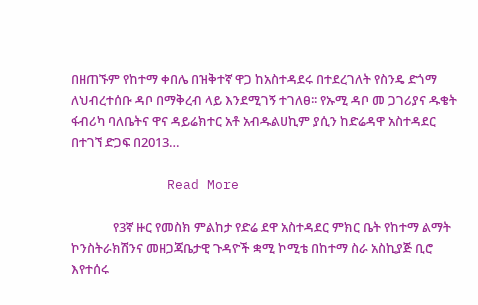በዘጠኙም የከተማ ቀበሌ በዝቅተኛ ዋጋ ከአስተዳደሩ በተደረገለት የስንዴ ድጎማ ለህብረተሰቡ ዳቦ በማቅረብ ላይ እንደሚገኝ ተገለፀ፡፡ የኡሚ ዳቦ መ ጋገሪያና ዱቄት ፋብሪካ ባለቤትና ዋና ዳይሬክተር አቶ አብዱልሀኪም ያሲን ከድሬዳዋ አስተዳደር በተገኘ ድጋፍ በ2013…

            Read More

              የ3ኛ ዙር የመስክ ምልከታ የድሬ ደዋ አስተዳደር ምክር ቤት የከተማ ልማት ኮንስትራክሽንና መዘጋጃቤታዊ ጉዳዮች ቋሚ ኮሚቴ በከተማ ስራ አስኪያጅ ቢሮ እየተሰሩ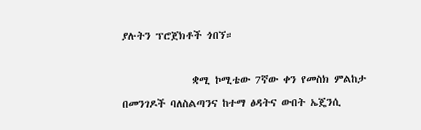ያሉትን ፕሮጀክቶች ጎበኘ።

              ቋሚ ኮሚቴው 7ኛው ቀን የመስክ ምልከታ በመንገዶች ባለስልጣንና ከተማ ፅዳትና ውበት ኤጄንሲ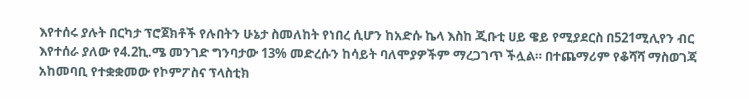እየተሰሩ ያሉት በርካታ ፕሮጀክቶች የሉበትን ሁኔታ ስመለከት የነበረ ሲሆን ከአድሱ ኬላ እስከ ጂቡቲ ሀይ ዌይ የሚያደርስ በ521ሚሊየን ብር እየተሰራ ያለው የ4.2ኪ.ሜ መንገድ ግንባታው 13% መድረሱን ከሳይት ባለሞያዎችም ማረጋገጥ ችሏል። በተጨማሪም የቆሻሻ ማስወገጃ አከመባቢ የተቋቋመው የኮምፖስና ፕላስቲክ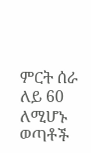ምርት ሰራ ለይ 60 ለሚሆኑ ወጣቶች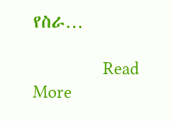የስራ…

              Read More